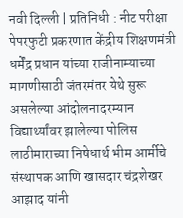नवी दिल्ली | प्रतिनिधी : नीट परीक्षा पेपरफुटी प्रकरणात केंद्रीय शिक्षणमंत्री धर्मेंद्र प्रधान यांच्या राजीनाम्याच्या मागणीसाठी जंतरमंतर येथे सुरू असलेल्या आंदोलनादरम्यान विद्यार्थ्यांवर झालेल्या पोलिस लाठीमाराच्या निषेधार्थ भीम आर्मीचे संस्थापक आणि खासदार चंद्रशेखर आझाद यांनी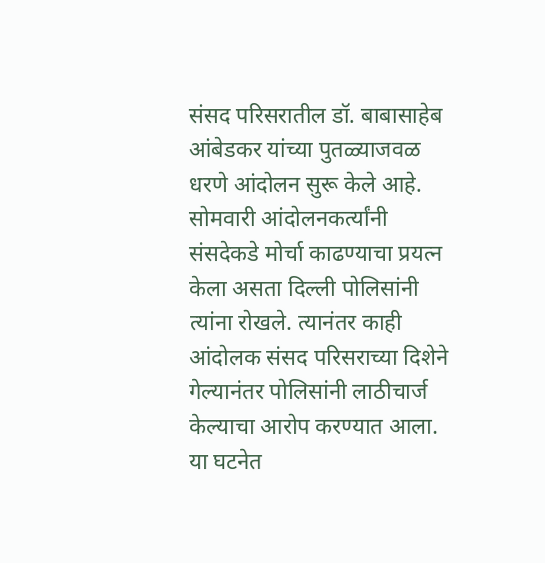संसद परिसरातील डॉ. बाबासाहेब आंबेडकर यांच्या पुतळ्याजवळ धरणे आंदोलन सुरू केले आहे.
सोमवारी आंदोलनकर्त्यांनी संसदेकडे मोर्चा काढण्याचा प्रयत्न केला असता दिल्ली पोलिसांनी त्यांना रोखले. त्यानंतर काही आंदोलक संसद परिसराच्या दिशेने गेल्यानंतर पोलिसांनी लाठीचार्ज केल्याचा आरोप करण्यात आला. या घटनेत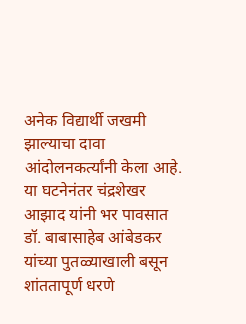अनेक विद्यार्थी जखमी झाल्याचा दावा आंदोलनकर्त्यांनी केला आहे.
या घटनेनंतर चंद्रशेखर आझाद यांनी भर पावसात डॉ. बाबासाहेब आंबेडकर यांच्या पुतळ्याखाली बसून शांततापूर्ण धरणे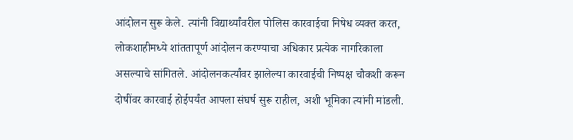आंदोलन सुरू केले. त्यांनी विद्यार्थ्यांवरील पोलिस कारवाईचा निषेध व्यक्त करत, लोकशाहीमध्ये शांततापूर्ण आंदोलन करण्याचा अधिकार प्रत्येक नागरिकाला असल्याचे सांगितले. आंदोलनकर्त्यांवर झालेल्या कारवाईची निष्पक्ष चौकशी करून दोषींवर कारवाई होईपर्यंत आपला संघर्ष सुरू राहील, अशी भूमिका त्यांनी मांडली.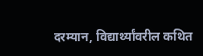दरम्यान, विद्यार्थ्यांवरील कथित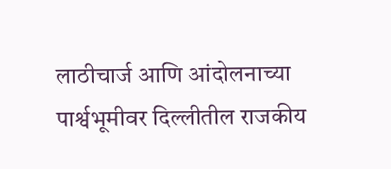लाठीचार्ज आणि आंदोलनाच्या पार्श्वभूमीवर दिल्लीतील राजकीय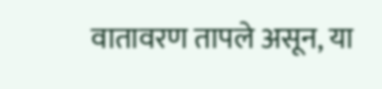वातावरण तापले असून, या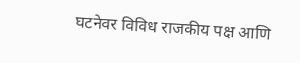घटनेवर विविध राजकीय पक्ष आणि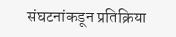संघटनांकडून प्रतिक्रिया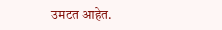उमटत आहेत.